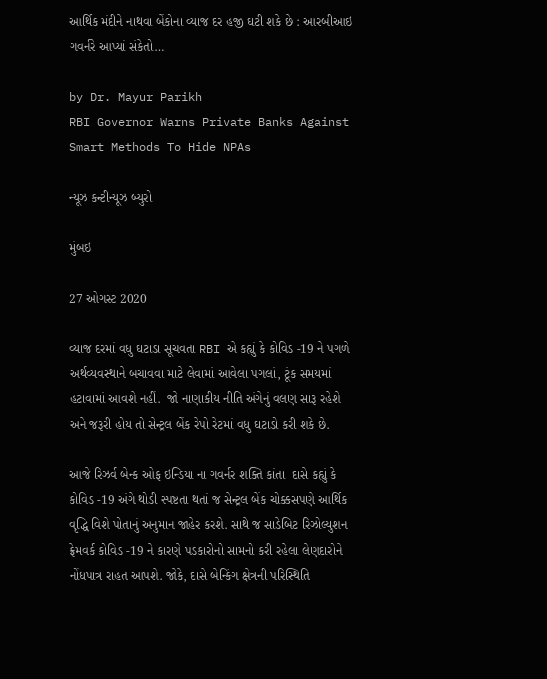આર્થિક મંદીને નાથવા બેંકોના વ્યાજ દર હજી ઘટી શકે છે : આરબીઆઇ ગવર્નરે આપ્યાં સંકેતો…

by Dr. Mayur Parikh
RBI Governor Warns Private Banks Against Smart Methods To Hide NPAs

ન્યૂઝ કન્ટીન્યૂઝ બ્યુરો

મુંબઇ

27 ઓગસ્ટ 2020

વ્યાજ દરમાં વધુ ઘટાડા સૂચવતા RBI એ કહ્યું કે કોવિડ -19 ને પગળે અર્થવ્યવસ્થાને બચાવવા માટે લેવામાં આવેલા પગલાં, ટૂંક સમયમાં હટાવામાં આવશે નહીં.  જો નાણાકીય નીતિ અંગેનું વલણ સારૂ રહેશે અને જરૂરી હોય તો સેન્ટ્રલ બેંક રેપો રેટમાં વધુ ઘટાડો કરી શકે છે.

આજે રિઝર્વ બેન્ક ઓફ ઇન્ડિયા ના ગવર્નર શક્તિ કાંતા  દાસે કહ્યું કે કોવિડ -19 અંગે થોડી સ્પષ્ટતા થતાં જ સેન્ટ્રલ બેંક ચોક્કસપણે આર્થિક વૃદ્ધિ વિશે પોતાનું અનુમાન જાહેર કરશે. સાથે જ સાડેબિટ રિઝોલ્યુશન ફ્રેમવર્ક કોવિડ -19 ને કારણે પડકારોનો સામનો કરી રહેલા લેણદારોને નોંધપાત્ર રાહત આપશે. જોકે, દાસે બેન્કિંગ ક્ષેત્રની પરિસ્થિતિ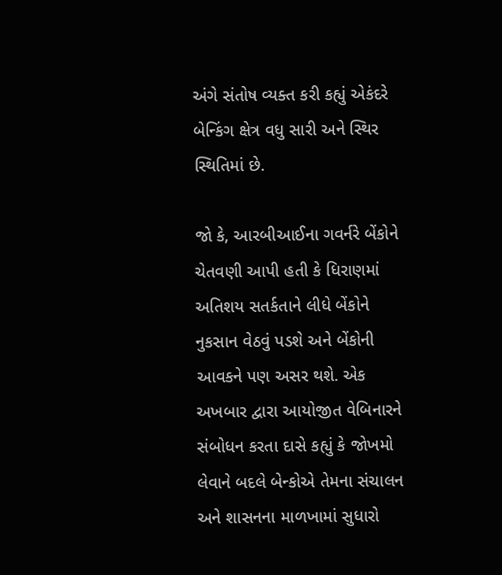અંગે સંતોષ વ્યક્ત કરી કહ્યું એકંદરે બેન્કિંગ ક્ષેત્ર વધુ સારી અને સ્થિર સ્થિતિમાં છે.

જો કે, આરબીઆઈના ગવર્નરે બેંકોને ચેતવણી આપી હતી કે ધિરાણમાં અતિશય સતર્કતાને લીધે બેંકોને નુકસાન વેઠવું પડશે અને બેંકોની આવકને પણ અસર થશે. એક અખબાર દ્વારા આયોજીત વેબિનારને સંબોધન કરતા દાસે કહ્યું કે જોખમો લેવાને બદલે બેન્કોએ તેમના સંચાલન અને શાસનના માળખામાં સુધારો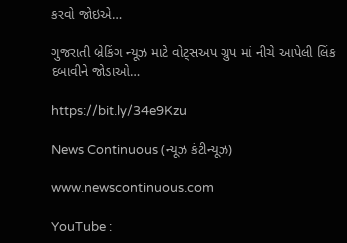કરવો જોઇએ…

ગુજરાતી બ્રેકિંગ ન્યૂઝ માટે વોટ્સઅપ ગ્રુપ માં નીચે આપેલી લિંક દબાવીને જોડાઓ…

https://bit.ly/34e9Kzu

News Continuous (ન્યૂઝ કંટીન્યૂઝ)

www.newscontinuous.com

YouTube :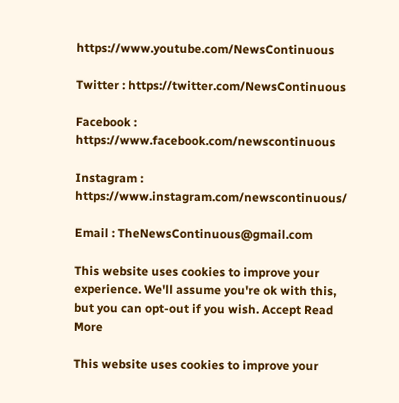https://www.youtube.com/NewsContinuous

Twitter : https://twitter.com/NewsContinuous

Facebook : https://www.facebook.com/newscontinuous

Instagram : https://www.instagram.com/newscontinuous/

Email : TheNewsContinuous@gmail.com

This website uses cookies to improve your experience. We'll assume you're ok with this, but you can opt-out if you wish. Accept Read More

This website uses cookies to improve your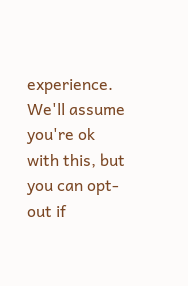experience. We'll assume you're ok with this, but you can opt-out if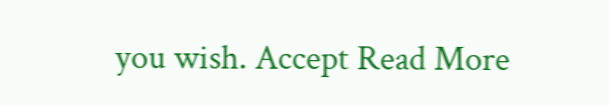you wish. Accept Read More